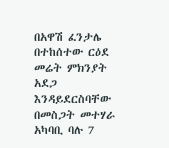በአዋሽ ፈንታሌ በተከሰተው ርዕደ መሬት ምክንያት አደጋ እንዳይደርስባቸው በመስጋት መተሃራ አካባቢ ባሉ 7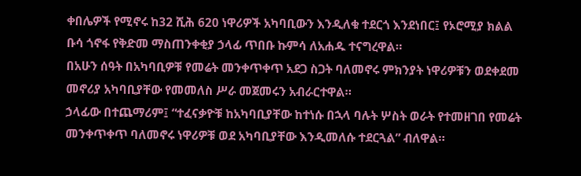ቀበሌዎች የሚኖሩ ከ32 ሺሕ 620 ነዋሪዎች አካባቢውን እንዲለቁ ተደርጎ እንደነበር፤ የኦሮሚያ ክልል ቡሳ ጎኖፋ የቅድመ ማስጠንቀቂያ ኃላፊ ጥበቡ ኩምሳ ለአሐዱ ተናግረዋል።
በአሁን ሰዓት በአካባቢዎቹ የመሬት መንቀጥቀጥ አደጋ ስጋት ባለመኖሩ ምክንያት ነዋሪዎቹን ወደቀደመ መኖሪያ አካባቢያቸው የመመለስ ሥራ መጀመሩን አብራርተዋል።
ኃላፊው በተጨማሪም፤ “ተፈናቃዮቹ ከአካባቢያቸው ከተነሱ በኋላ ባሉት ሦስት ወራት የተመዘገበ የመሬት መንቀጥቀጥ ባለመኖሩ ነዋሪዎቹ ወደ አካባቢያቸው እንዲመለሱ ተደርጓል” ብለዋል።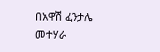በአዋሽ ፈንታሌ መተሃራ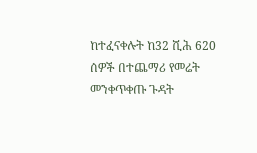ከተፈናቀሉት ከ32 ሺሕ 620 ሰዎች በተጨማሪ የመሬት መንቀጥቀጡ ጉዳት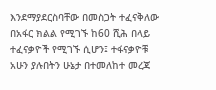እንደማያደርስባቸው በመስጋት ተፈናቅለው በአፋር ክልል የሚገኙ ከ60 ሺሕ በላይ ተፈናቃዮች የሚገኙ ሲሆን፤ ተፋናቃዮቹ አሁን ያሉበትን ሁኔታ በተመለከተ መረጃ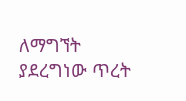ለማግኘት ያደረግነው ጥረት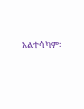አልተሳካም፡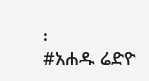፡
#አሐዱ ሬድዮ